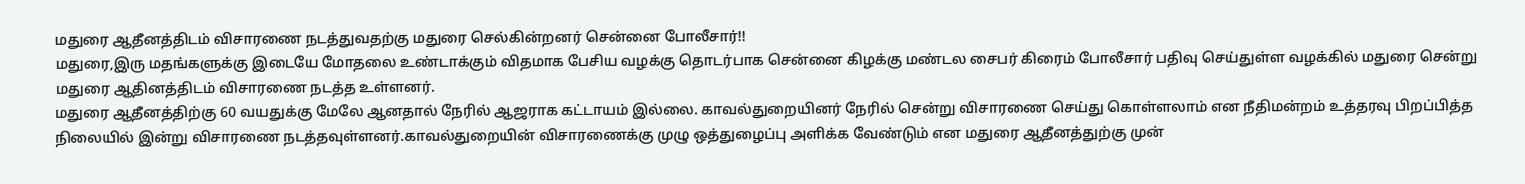மதுரை ஆதீனத்திடம் விசாரணை நடத்துவதற்கு மதுரை செல்கின்றனர் சென்னை போலீசார்!!
மதுரை,இரு மதங்களுக்கு இடையே மோதலை உண்டாக்கும் விதமாக பேசிய வழக்கு தொடர்பாக சென்னை கிழக்கு மண்டல சைபர் கிரைம் போலீசார் பதிவு செய்துள்ள வழக்கில் மதுரை சென்று மதுரை ஆதினத்திடம் விசாரணை நடத்த உள்ளனர்.
மதுரை ஆதீனத்திற்கு 60 வயதுக்கு மேலே ஆனதால் நேரில் ஆஜராக கட்டாயம் இல்லை. காவல்துறையினர் நேரில் சென்று விசாரணை செய்து கொள்ளலாம் என நீதிமன்றம் உத்தரவு பிறப்பித்த நிலையில் இன்று விசாரணை நடத்தவுள்ளனர்.காவல்துறையின் விசாரணைக்கு முழு ஒத்துழைப்பு அளிக்க வேண்டும் என மதுரை ஆதீனத்துற்கு முன்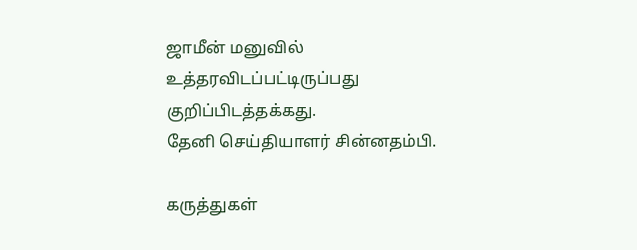ஜாமீன் மனுவில் உத்தரவிடப்பட்டிருப்பது குறிப்பிடத்தக்கது.
தேனி செய்தியாளர் சின்னதம்பி.

கருத்துகள்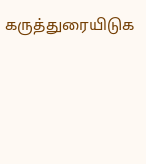கருத்துரையிடுக